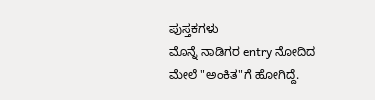ಪುಸ್ತಕಗಳು
ಮೊನ್ನೆ ನಾಡಿಗರ entry ನೋದಿದ ಮೇಲೆ "ಅಂಕಿತ"ಗೆ ಹೋಗಿದ್ದೆ.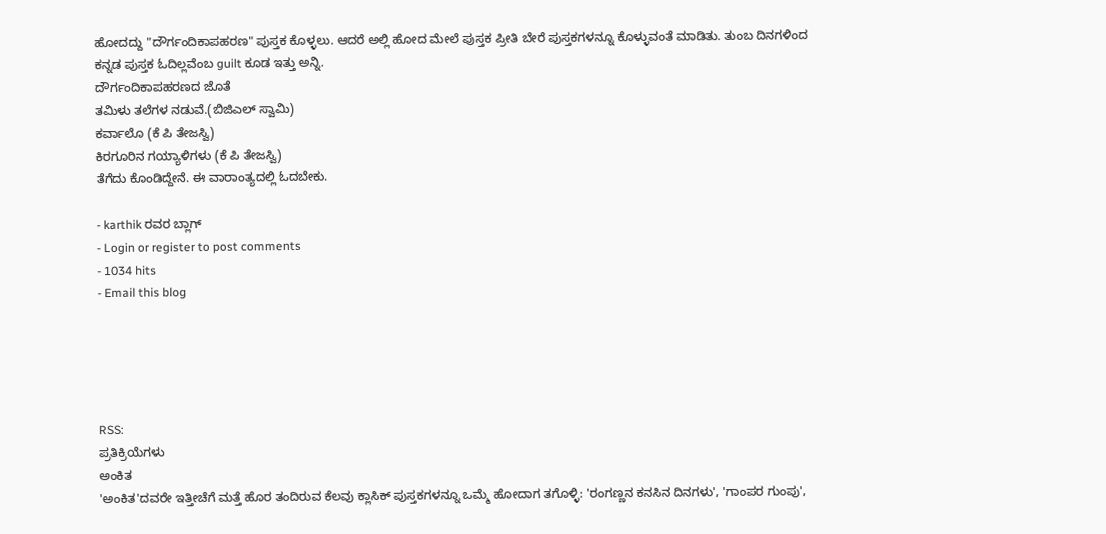ಹೋದದ್ದು "ದೌರ್ಗಂದಿಕಾಪಹರಣ" ಪುಸ್ತಕ ಕೊಳ್ಳಲು. ಆದರೆ ಅಲ್ಲಿ ಹೋದ ಮೇಲೆ ಪುಸ್ತಕ ಪ್ರೀತಿ ಬೇರೆ ಪುಸ್ತಕಗಳನ್ನೂ ಕೊಳ್ಳುವಂತೆ ಮಾಡಿತು. ತುಂಬ ದಿನಗಳಿಂದ ಕನ್ನಡ ಪುಸ್ತಕ ಓದಿಲ್ಲವೆಂಬ guilt ಕೂಡ ಇತ್ತು ಅನ್ನಿ.
ದೌರ್ಗಂದಿಕಾಪಹರಣದ ಜೊತೆ
ತಮಿಳು ತಲೆಗಳ ನಡುವೆ.(ಬಿಜಿಎಲ್ ಸ್ವಾಮಿ)
ಕರ್ವಾಲೊ (ಕೆ ಪಿ ತೇಜಸ್ವಿ)
ಕಿರಗೂರಿನ ಗಯ್ಯಾಳಿಗಳು (ಕೆ ಪಿ ತೇಜಸ್ವಿ)
ತೆಗೆದು ಕೊಂಡಿದ್ದೇನೆ. ಈ ವಾರಾಂತ್ಯದಲ್ಲಿ ಓದಬೇಕು.

- karthik ರವರ ಬ್ಲಾಗ್
- Login or register to post comments
- 1034 hits
- Email this blog





RSS:
ಪ್ರತಿಕ್ರಿಯೆಗಳು
ಅಂಕಿತ
'ಅಂಕಿತ'ದವರೇ ಇತ್ತೀಚೆಗೆ ಮತ್ತೆ ಹೊರ ತಂದಿರುವ ಕೆಲವು ಕ್ಲಾಸಿಕ್ ಪುಸ್ತಕಗಳನ್ನೂ ಒಮ್ಮೆ ಹೋದಾಗ ತಗೊಳ್ಳಿ: 'ರಂಗಣ್ಣನ ಕನಸಿನ ದಿನಗಳು', 'ಗಾಂಪರ ಗುಂಪು',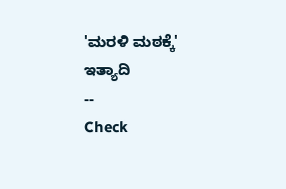'ಮರಳಿ ಮಠಕ್ಕೆ' ಇತ್ಯಾದಿ
--
Check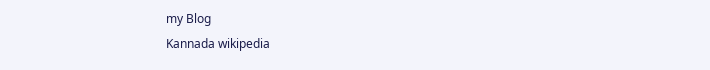my Blog
Kannada wikipedia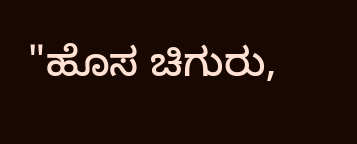"ಹೊಸ ಚಿಗುರು,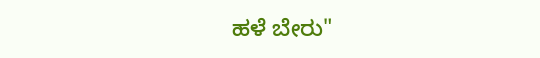ಹಳೆ ಬೇರು"